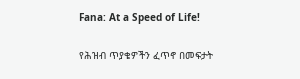Fana: At a Speed of Life!

የሕዝብ ጥያቄዎችን ፈጥኖ በመፍታት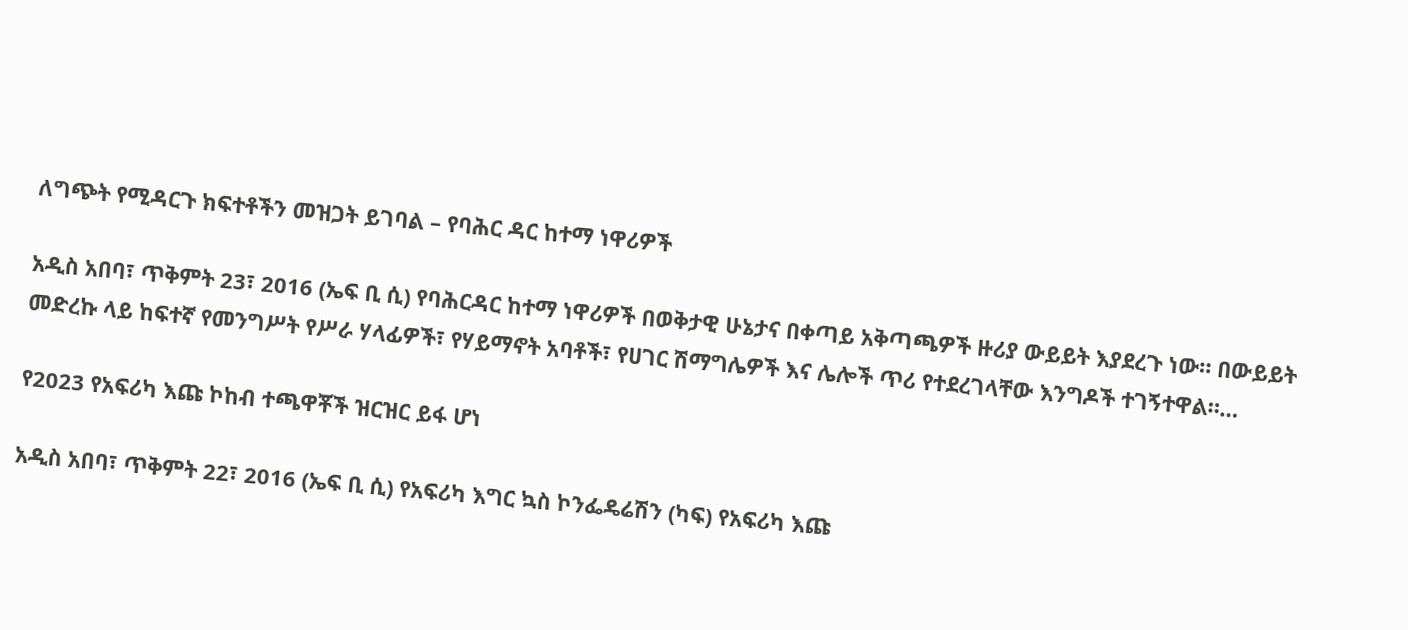ለግጭት የሚዳርጉ ክፍተቶችን መዝጋት ይገባል – የባሕር ዳር ከተማ ነዋሪዎች

አዲስ አበባ፣ ጥቅምት 23፣ 2016 (ኤፍ ቢ ሲ) የባሕርዳር ከተማ ነዋሪዎች በወቅታዊ ሁኔታና በቀጣይ አቅጣጫዎች ዙሪያ ውይይት እያደረጉ ነው። በውይይት መድረኩ ላይ ከፍተኛ የመንግሥት የሥራ ሃላፊዎች፣ የሃይማኖት አባቶች፣ የሀገር ሽማግሌዎች እና ሌሎች ጥሪ የተደረገላቸው እንግዶች ተገኝተዋል።…

የ2023 የአፍሪካ እጩ ኮከብ ተጫዋቾች ዝርዝር ይፋ ሆነ

አዲስ አበባ፣ ጥቅምት 22፣ 2016 (ኤፍ ቢ ሲ) የአፍሪካ እግር ኳስ ኮንፌዴሬሽን (ካፍ) የአፍሪካ እጩ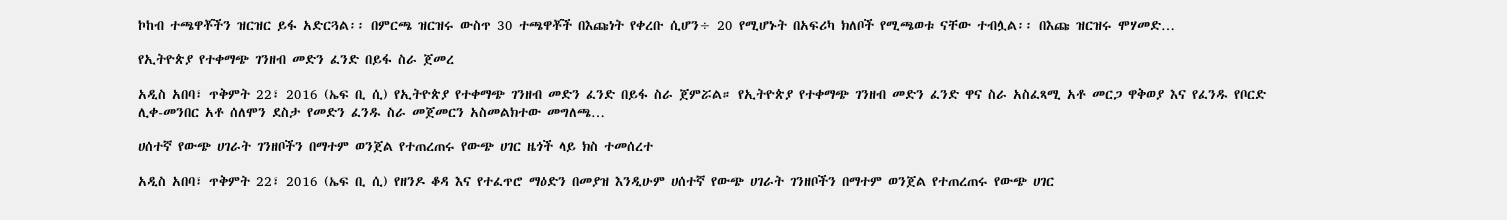ኮከብ ተጫዋቾችን ዝርዝር ይፋ አድርጓል፡፡ በምርጫ ዝርዝሩ ውስጥ 30 ተጫዋቾች በእጩነት የቀረቡ ሲሆን÷ 20 የሚሆኑት በአፍሪካ ክለቦች የሚጫወቱ ናቸው ተብሏል፡፡ በእጩ ዝርዝሩ ሞሃመድ…

የኢትዮጵያ የተቀማጭ ገንዘብ መድን ፈንድ በይፋ ስራ ጀመረ

አዲስ አበባ፣ ጥቅምት 22፣ 2016 (ኤፍ ቢ ሲ) የኢትዮጵያ የተቀማጭ ገንዘብ መድን ፈንድ በይፋ ስራ ጀምሯል። የኢትዮጵያ የተቀማጭ ገንዘብ መድን ፈንድ ዋና ስራ አስፈጻሚ አቶ መርጋ ዋቅወያ እና የፈንዱ የቦርድ ሊቀ-መንበር አቶ ሰለሞን ደስታ የመድን ፈንዱ ስራ መጀመርን አስመልክተው መግለጫ…

ሀሰተኛ የውጭ ሀገራት ገንዘቦችን በማተም ወንጀል የተጠረጠሩ የውጭ ሀገር ዜጎች ላይ ክስ ተመሰረተ

አዲስ አበባ፣ ጥቅምት 22፣ 2016 (ኤፍ ቢ ሲ) የዘንዶ ቆዳ እና የተፈጥሮ ማዕድን በመያዝ እንዲሁም ሀሰተኛ የውጭ ሀገራት ገንዘቦችን በማተም ወንጀል የተጠረጠሩ የውጭ ሀገር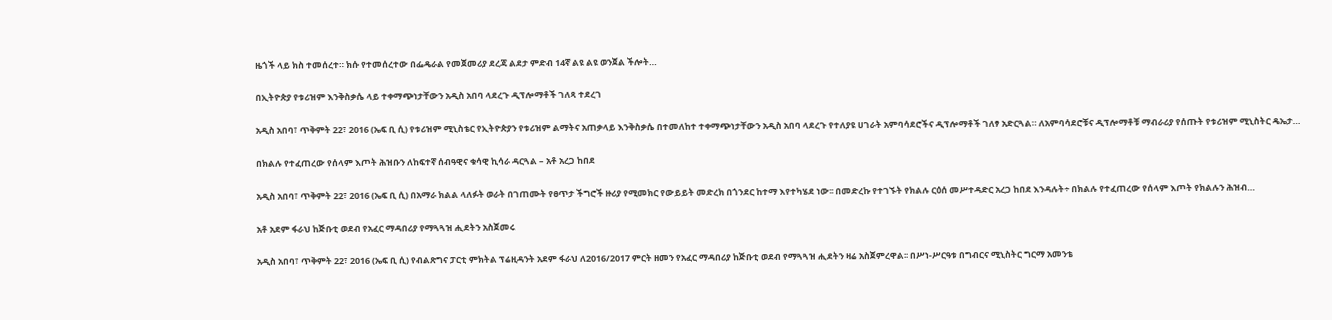ዜጎች ላይ ክስ ተመሰረተ። ክሱ የተመሰረተው በፌዴራል የመጀመሪያ ደረጃ ልደታ ምድብ 14ኛ ልዩ ልዩ ወንጀል ችሎት…

በኢትዮጵያ የቱሪዝም እንቅስቃሴ ላይ ተቀማጭነታቸውን አዲስ አበባ ላደረጉ ዲፕሎማቶች ገለጻ ተደረገ

አዲስ አበባ፣ ጥቅምት 22፣ 2016 (ኤፍ ቢ ሲ) የቱሪዝም ሚኒስቴር የኢትዮጵያን የቱሪዝም ልማትና አጠቃላይ እንቅስቃሴ በተመለከተ ተቀማጭነታቸውን አዲስ አበባ ላደረጉ የተለያዩ ሀገራት አምባሳደሮችና ዲፕሎማቶች ገለፃ አድርጓል። ለአምባሳደሮቹና ዲፕሎማቶቹ ማብራሪያ የሰጡት የቱሪዝም ሚኒስትር ዴኤታ…

በክልሉ የተፈጠረው የሰላም እጦት ሕዝቡን ለከፍተኛ ሰብዓዊና ቁሳዊ ኪሳራ ዳርጓል – አቶ አረጋ ከበደ

አዲስ አበባ፣ ጥቅምት 22፣ 2016 (ኤፍ ቢ ሲ) በአማራ ክልል ላለፉት ወራት በገጠሙት የፀጥታ ችግሮች ዙሪያ የሚመክር የውይይት መድረክ በጎንደር ከተማ እየተካሄደ ነው፡፡ በመድረኩ የተገኙት የክልሉ ርዕሰ መሥተዳድር አረጋ ከበደ እንዳሉት÷ በክልሉ የተፈጠረው የሰላም እጦት የክልሉን ሕዝብ…

አቶ አደም ፋራህ ከጅቡቲ ወደብ የአፈር ማዳበሪያ የማጓጓዝ ሒደትን አስጀመሩ

አዲስ አበባ፣ ጥቅምት 22፣ 2016 (ኤፍ ቢ ሲ) የብልጽግና ፓርቲ ምክትል ፕሬዚዳንት አደም ፋራህ ለ2016/2017 ምርት ዘመን የአፈር ማዳበሪያ ከጅቡቲ ወደብ የማጓጓዝ ሒደትን ዛሬ አስጀምረዋል፡፡ በሥነ-ሥርዓቱ በግብርና ሚኒስትር ግርማ አመንቴ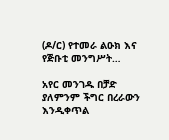(ዶ/ር) የተመራ ልዑክ እና የጅቡቲ መንግሥት…

አየር መንገዱ በቻድ ያለምንም ችግር በረራውን እንዲቀጥል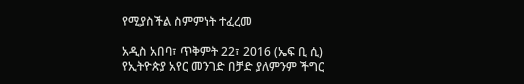የሚያስችል ስምምነት ተፈረመ

አዲስ አበባ፣ ጥቅምት 22፣ 2016 (ኤፍ ቢ ሲ) የኢትዮጵያ አየር መንገድ በቻድ ያለምንም ችግር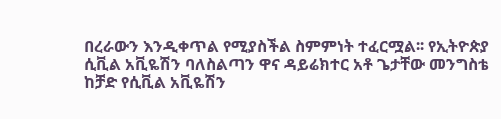በረራውን እንዲቀጥል የሚያስችል ስምምነት ተፈርሟል፡፡ የኢትዮጵያ ሲቪል አቪዬሽን ባለስልጣን ዋና ዳይሬክተር አቶ ጌታቸው መንግስቴ ከቻድ የሲቪል አቪዬሽን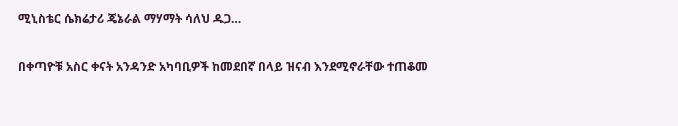ሚኒስቴር ሴክሬታሪ ጄኔራል ማሃማት ሳለህ ዱጋ…

በቀጣዮቹ አስር ቀናት አንዳንድ አካባቢዎች ከመደበኛ በላይ ዝናብ እንደሚኖራቸው ተጠቆመ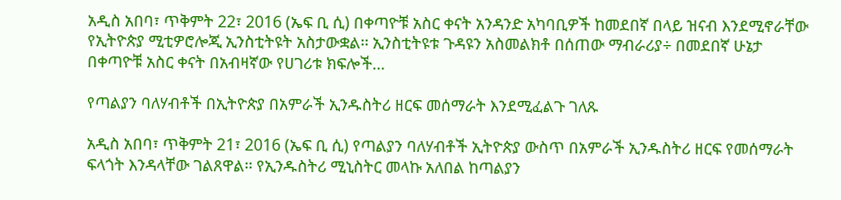አዲስ አበባ፣ ጥቅምት 22፣ 2016 (ኤፍ ቢ ሲ) በቀጣዮቹ አስር ቀናት አንዳንድ አካባቢዎች ከመደበኛ በላይ ዝናብ እንደሚኖራቸው የኢትዮጵያ ሚቲዎሮሎጂ ኢንስቲትዩት አስታውቋል፡፡ ኢንስቲትዩቱ ጉዳዩን አስመልክቶ በሰጠው ማብራሪያ÷ በመደበኛ ሁኔታ በቀጣዮቹ አስር ቀናት በአብዛኛው የሀገሪቱ ክፍሎች…

የጣልያን ባለሃብቶች በኢትዮጵያ በአምራች ኢንዱስትሪ ዘርፍ መሰማራት እንደሚፈልጉ ገለጹ

አዲስ አበባ፣ ጥቅምት 21፣ 2016 (ኤፍ ቢ ሲ) የጣልያን ባለሃብቶች ኢትዮጵያ ውስጥ በአምራች ኢንዱስትሪ ዘርፍ የመሰማራት ፍላጎት እንዳላቸው ገልጸዋል፡፡ የኢንዱስትሪ ሚኒስትር መላኩ አለበል ከጣልያን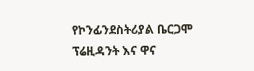የኮንፊንደስትሪያል ቤርጋሞ ፕሬዚዳንት እና ዋና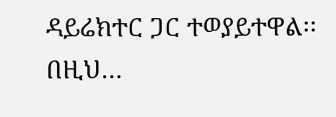ዳይሬክተር ጋር ተወያይተዋል፡፡ በዚህ…